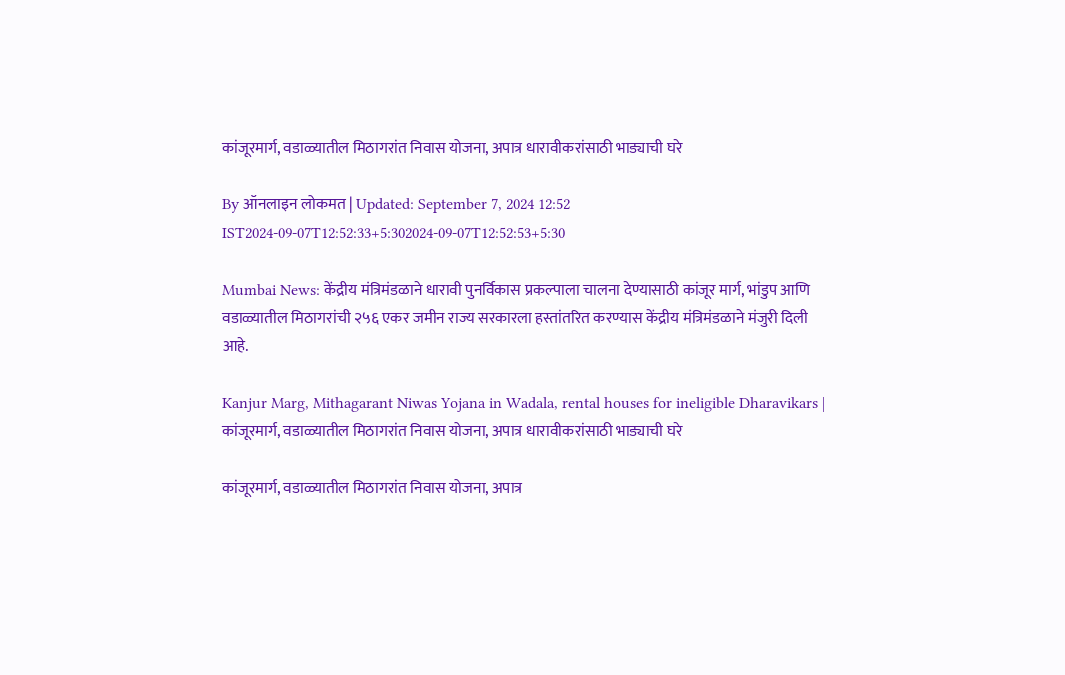कांजूरमार्ग, वडाळ्यातील मिठागरांत निवास योजना, अपात्र धारावीकरांसाठी भाड्याची घरे

By ऑनलाइन लोकमत | Updated: September 7, 2024 12:52 IST2024-09-07T12:52:33+5:302024-09-07T12:52:53+5:30

Mumbai News: केंद्रीय मंत्रिमंडळाने धारावी पुनर्विकास प्रकल्पाला चालना देण्यासाठी कांजूर मार्ग, भांडुप आणि वडाळ्यातील मिठागरांची २५६ एकर जमीन राज्य सरकारला हस्तांतरित करण्यास केंद्रीय मंत्रिमंडळाने मंजुरी दिली आहे.

Kanjur Marg, Mithagarant Niwas Yojana in Wadala, rental houses for ineligible Dharavikars | कांजूरमार्ग, वडाळ्यातील मिठागरांत निवास योजना, अपात्र धारावीकरांसाठी भाड्याची घरे

कांजूरमार्ग, वडाळ्यातील मिठागरांत निवास योजना, अपात्र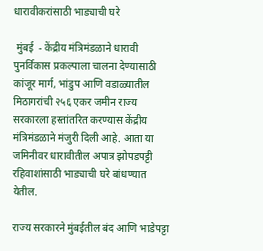धारावीकरांसाठी भाड्याची घरे

 मुंबई  - केंद्रीय मंत्रिमंडळाने धारावी पुनर्विकास प्रकल्पाला चालना देण्यासाठी कांजूर मार्ग, भांडुप आणि वडाळ्यातील मिठागरांची २५६ एकर जमीन राज्य सरकारला हस्तांतरित करण्यास केंद्रीय मंत्रिमंडळाने मंजुरी दिली आहे. आता या जमिनीवर धारावीतील अपात्र झोपडपट्टी रहिवाशांसाठी भाड्याची घरे बांधण्यात येतील.

राज्य सरकारने मुंबईतील बंद आणि भाडेपट्टा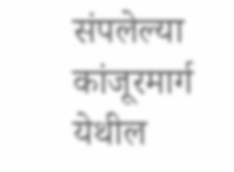संपलेल्या कांजूरमार्ग येथील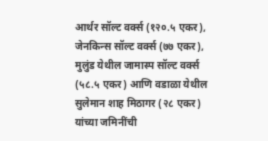आर्थर सॉल्ट वर्क्स (१२०.५ एकर), जेनकिन्स सॉल्ट वर्क्स (७७ एकर), मुलुंड येथील जामास्प सॉल्ट वर्क्स (५८.५ एकर) आणि वडाळा येथील सुलेमान शाह मिठागर (२८ एकर) यांच्या जमिनींची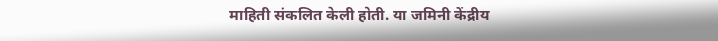माहिती संकलित केली होती. या जमिनी केंद्रीय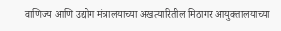वाणिज्य आणि उद्योग मंत्रालयाच्या अखत्यारितील मिठागर आयुक्तालयाच्या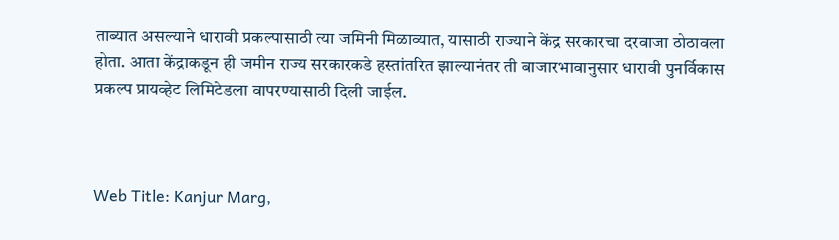ताब्यात असल्याने धारावी प्रकल्पासाठी त्या जमिनी मिळाव्यात, यासाठी राज्याने केंद्र सरकारचा दरवाजा ठोठावला होता. आता केंद्राकडून ही जमीन राज्य सरकारकडे हस्तांतरित झाल्यानंतर ती बाजारभावानुसार धारावी पुनर्विकास प्रकल्प प्रायव्हेट लिमिटेडला वापरण्यासाठी दिली जाईल.



Web Title: Kanjur Marg,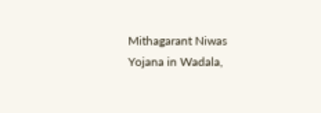Mithagarant Niwas Yojana in Wadala,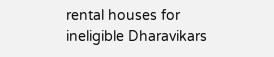rental houses for ineligible Dharavikars